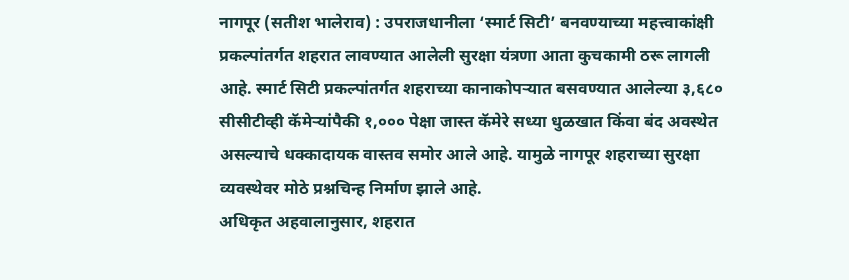नागपूर (सतीश भालेराव) : उपराजधानीला ‘स्मार्ट सिटी’ बनवण्याच्या महत्त्वाकांक्षी प्रकल्पांतर्गत शहरात लावण्यात आलेली सुरक्षा यंत्रणा आता कुचकामी ठरू लागली आहे. स्मार्ट सिटी प्रकल्पांतर्गत शहराच्या कानाकोपऱ्यात बसवण्यात आलेल्या ३,६८० सीसीटीव्ही कॅमेऱ्यांपैकी १,००० पेक्षा जास्त कॅमेरे सध्या धुळखात किंवा बंद अवस्थेत असल्याचे धक्कादायक वास्तव समोर आले आहे. यामुळे नागपूर शहराच्या सुरक्षा व्यवस्थेवर मोठे प्रश्नचिन्ह निर्माण झाले आहे.
अधिकृत अहवालानुसार, शहरात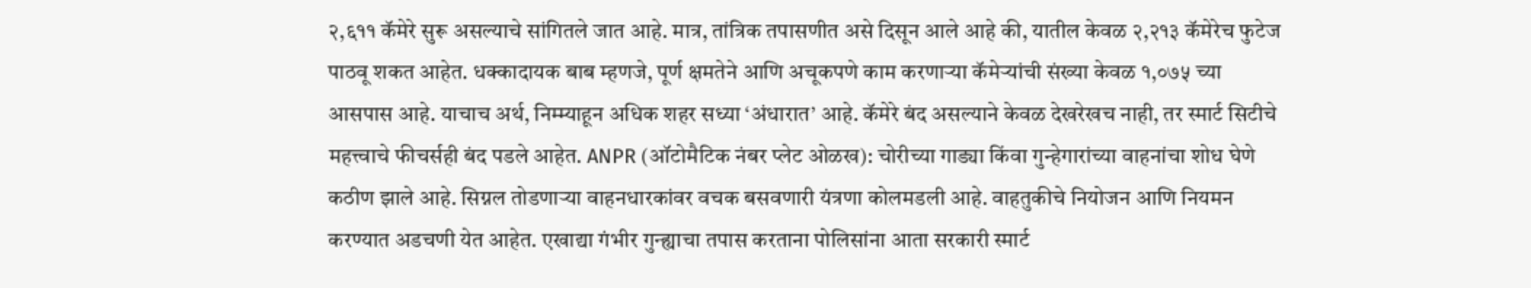२,६११ कॅमेरे सुरू असल्याचे सांगितले जात आहे. मात्र, तांत्रिक तपासणीत असे दिसून आले आहे की, यातील केवळ २,२१३ कॅमेरेच फुटेज पाठवू शकत आहेत. धक्कादायक बाब म्हणजे, पूर्ण क्षमतेने आणि अचूकपणे काम करणाऱ्या कॅमेऱ्यांची संख्या केवळ १,०७५ च्या आसपास आहे. याचाच अर्थ, निम्म्याहून अधिक शहर सध्या ‘अंधारात’ आहे. कॅमेरे बंद असल्याने केवळ देखरेखच नाही, तर स्मार्ट सिटीचे महत्त्वाचे फीचर्सही बंद पडले आहेत. ANPR (ऑटोमैटिक नंबर प्लेट ओळख): चोरीच्या गाड्या किंवा गुन्हेगारांच्या वाहनांचा शोध घेणे कठीण झाले आहे. सिग्नल तोडणाऱ्या वाहनधारकांवर वचक बसवणारी यंत्रणा कोलमडली आहे. वाहतुकीचे नियोजन आणि नियमन करण्यात अडचणी येत आहेत. एखाद्या गंभीर गुन्ह्याचा तपास करताना पोलिसांना आता सरकारी स्मार्ट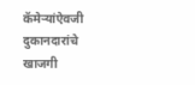कॅमेऱ्यांऐवजी दुकानदारांचे खाजगी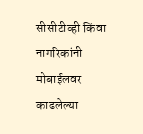सीसीटीव्ही किंवा नागरिकांनी मोबाईलवर काढलेल्या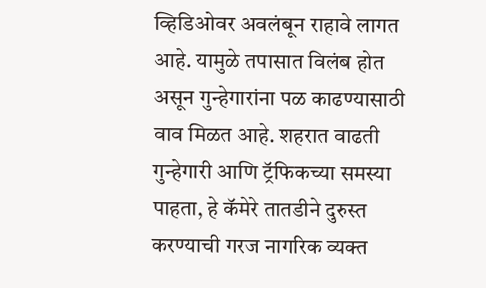व्हिडिओवर अवलंबून राहावे लागत आहे. यामुळे तपासात विलंब होत असून गुन्हेगारांना पळ काढण्यासाठी वाव मिळत आहे. शहरात वाढती गुन्हेगारी आणि ट्रॅफिकच्या समस्या पाहता, हे कॅमेरे तातडीने दुरुस्त करण्याची गरज नागरिक व्यक्त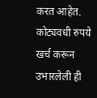करत आहेत. कोट्यवधी रुपये खर्च करून उभारलेली ही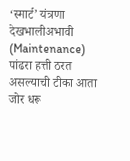‘स्मार्ट’ यंत्रणा देखभालीअभावी (Maintenance) पांढरा हत्ती ठरत असल्याची टीका आता जोर धरू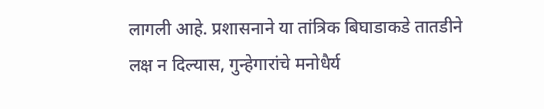लागली आहे. प्रशासनाने या तांत्रिक बिघाडाकडे तातडीने लक्ष न दिल्यास, गुन्हेगारांचे मनोधैर्य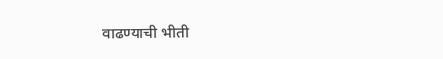वाढण्याची भीती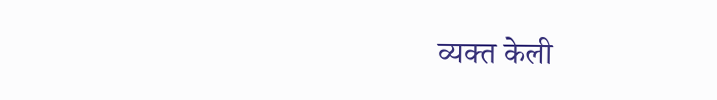व्यक्त केली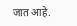जात आहे.